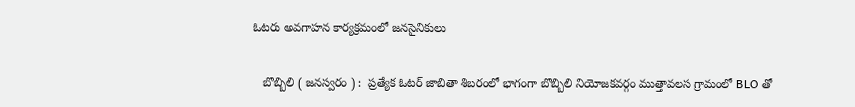ఓటరు అవగాహన కార్యక్రమంలో జనసైనికులు

   బొబ్బిలి ( జనస్వరం ) :  ప్రత్యేక ఓటర్ జాబితా శిబరంలో భాగంగా బొబ్బిలి నియోజకవర్గం ముత్తావలస గ్రామంలో BLO తో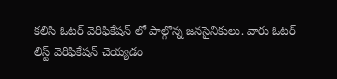కలిసి ఓటర్ వెరిఫికేషన్ లో పాల్గొన్న జనసైనికులు. వారు ఓటర్ లిస్ట్ వెరిఫికేషన్ చెయ్యడం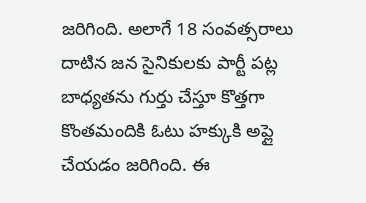జరిగింది. అలాగే 18 సంవత్సరాలు దాటిన జన సైనికులకు పార్టీ పట్ల బాధ్యతను గుర్తు చేస్తూ కొత్తగా కొంతమందికి ఓటు హక్కుకి అప్లై చేయడం జరిగింది. ఈ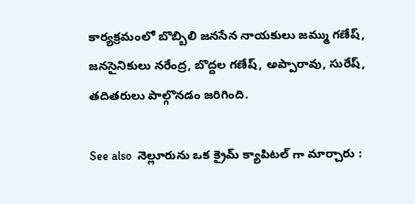కార్యక్రమంలో బొబ్బిలి జనసేన నాయకులు జమ్ము గణేష్, జనసైనికులు నరేంద్ర, బొద్దల గణేష్, అప్పారావు, సురేష్, తదితరులు పాల్గొనడం జరిగింది.

See also  నెల్లూరును ఒక క్రైమ్ క్యాపిటల్ గా మార్చారు :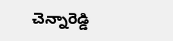చెన్నారెడ్డి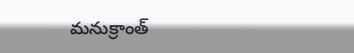మనుక్రాంత్